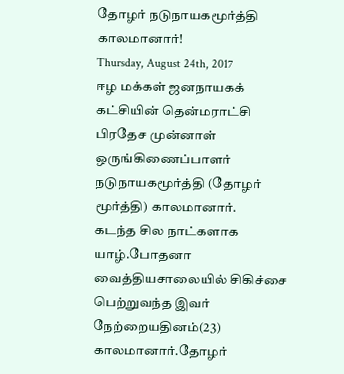தோழர் நடுநாயகமூர்த்தி காலமானார்!
Thursday, August 24th, 2017
ஈழ மக்கள் ஜனநாயகக் கட்சியின் தென்மராட்சி பிரதேச முன்னாள் ஒருங்கிணைப்பாளர் நடுநாயகமூர்த்தி (தோழர் மூர்த்தி) காலமானார்.
கடந்த சில நாட்களாக யாழ்.போதனா வைத்தியசாலையில் சிகிச்சை பெற்றுவந்த இவர் நேற்றையதினம்(23) காலமானார்.தோழர்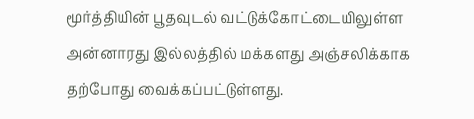மூர்த்தியின் பூதவுடல் வட்டுக்கோட்டையிலுள்ள அன்னாரது இல்லத்தில் மக்களது அஞ்சலிக்காக தற்போது வைக்கப்பட்டுள்ளது.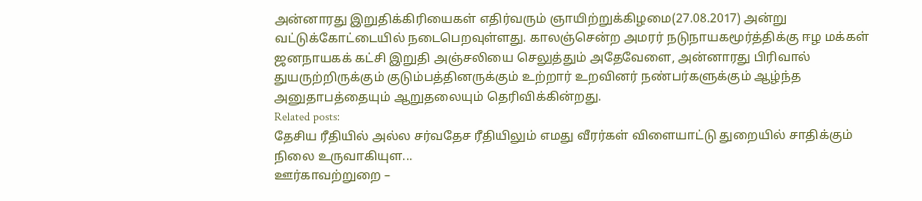அன்னாரது இறுதிக்கிரியைகள் எதிர்வரும் ஞாயிற்றுக்கிழமை(27.08.2017) அன்று வட்டுக்கோட்டையில் நடைபெறவுள்ளது. காலஞ்சென்ற அமரர் நடுநாயகமூர்த்திக்கு ஈழ மக்கள் ஜனநாயகக் கட்சி இறுதி அஞ்சலியை செலுத்தும் அதேவேளை, அன்னாரது பிரிவால் துயருற்றிருக்கும் குடும்பத்தினருக்கும் உற்றார் உறவினர் நண்பர்களுக்கும் ஆழ்ந்த அனுதாபத்தையும் ஆறுதலையும் தெரிவிக்கின்றது.
Related posts:
தேசிய ரீதியில் அல்ல சர்வதேச ரீதியிலும் எமது வீரர்கள் விளையாட்டு துறையில் சாதிக்கும் நிலை உருவாகியுள...
ஊர்காவற்றுறை –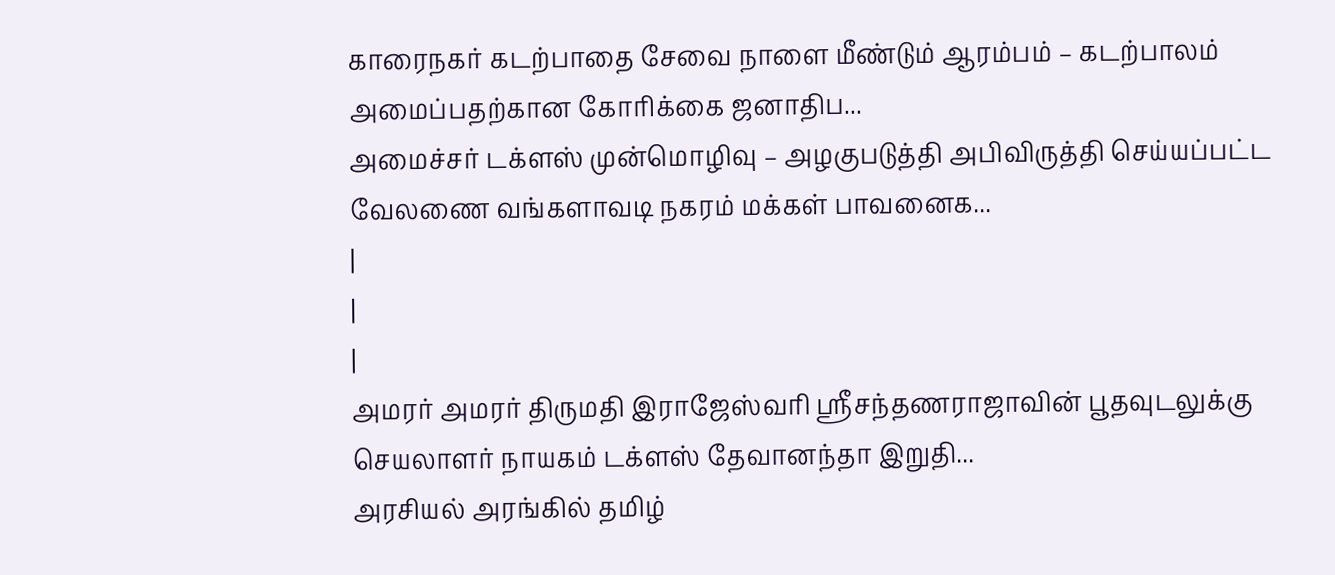காரைநகர் கடற்பாதை சேவை நாளை மீண்டும் ஆரம்பம் – கடற்பாலம் அமைப்பதற்கான கோரிக்கை ஜனாதிப...
அமைச்சர் டக்ளஸ் முன்மொழிவு – அழகுபடுத்தி அபிவிருத்தி செய்யப்பட்ட வேலணை வங்களாவடி நகரம் மக்கள் பாவனைக...
|
|
|
அமரர் அமரர் திருமதி இராஜேஸ்வரி ஶ்ரீசந்தணராஜாவின் பூதவுடலுக்கு செயலாளர் நாயகம் டக்ளஸ் தேவானந்தா இறுதி...
அரசியல் அரங்கில் தமிழ்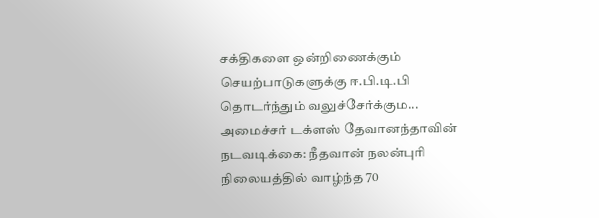சக்திகளை ஒன்றிணைக்கும் செயற்பாடுகளுக்கு ஈ.பி.டி.பி தொடர்ந்தும் வலுச்சேர்க்கும...
அமைச்சர் டக்ளஸ் தேவானந்தாவின் நடவடிக்கை: நீதவான் நலன்புரி நிலையத்தில் வாழ்ந்த 70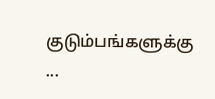குடும்பங்களுக்கு ...